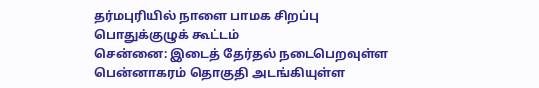தர்மபுரியில் நாளை பாமக சிறப்பு பொதுக்குழுக் கூட்டம்
சென்னை: இடைத் தேர்தல் நடைபெறவுள்ள பென்னாகரம் தொகுதி அடங்கியுள்ள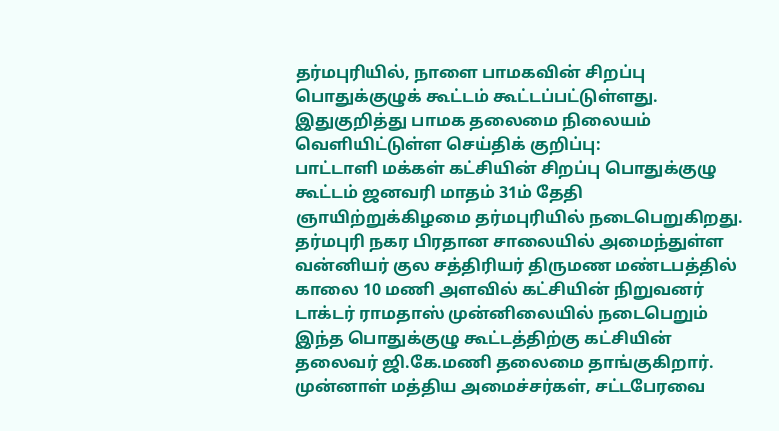தர்மபுரியில், நாளை பாமகவின் சிறப்பு பொதுக்குழுக் கூட்டம் கூட்டப்பட்டுள்ளது.
இதுகுறித்து பாமக தலைமை நிலையம் வெளியிட்டுள்ள செய்திக் குறிப்பு:
பாட்டாளி மக்கள் கட்சியின் சிறப்பு பொதுக்குழு கூட்டம் ஜனவரி மாதம் 31ம் தேதி ஞாயிற்றுக்கிழமை தர்மபுரியில் நடைபெறுகிறது.
தர்மபுரி நகர பிரதான சாலையில் அமைந்துள்ள வன்னியர் குல சத்திரியர் திருமண மண்டபத்தில் காலை 10 மணி அளவில் கட்சியின் நிறுவனர் டாக்டர் ராமதாஸ் முன்னிலையில் நடைபெறும் இந்த பொதுக்குழு கூட்டத்திற்கு கட்சியின் தலைவர் ஜி.கே.மணி தலைமை தாங்குகிறார்.
முன்னாள் மத்திய அமைச்சர்கள், சட்டபேரவை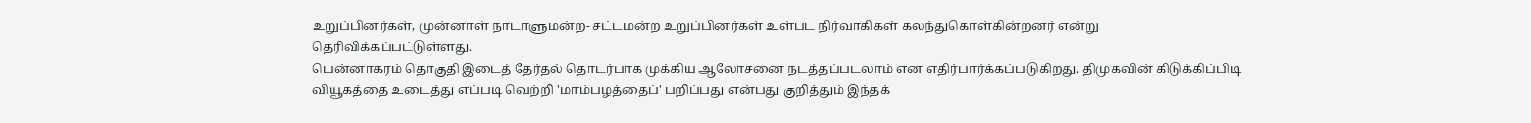உறுப்பினர்கள், முன்னாள் நாடாளுமன்ற- சட்டமன்ற உறுப்பினர்கள் உள்பட நிர்வாகிகள் கலந்துகொள்கின்றனர் என்று தெரிவிக்கப்பட்டுள்ளது.
பென்னாகரம் தொகுதி இடைத் தேர்தல் தொடர்பாக முக்கிய ஆலோசனை நடத்தப்படலாம் என எதிர்பார்க்கப்படுகிறது. திமுகவின் கிடுக்கிப்பிடி வியூகத்தை உடைத்து எப்படி வெற்றி 'மாம்பழத்தைப்' பறிப்பது என்பது குறித்தும் இந்தக்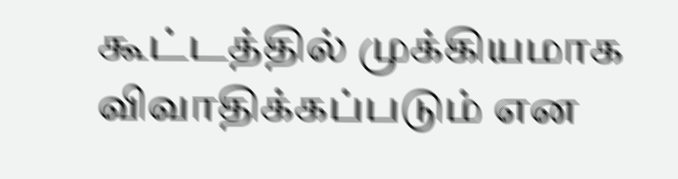கூட்டத்தில் முக்கியமாக விவாதிக்கப்படும் என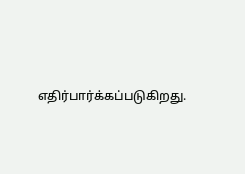எதிர்பார்க்கப்படுகிறது.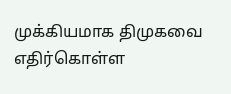முக்கியமாக திமுகவை எதிர்கொள்ள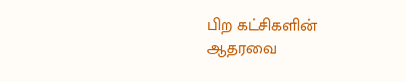பிற கட்சிகளின் ஆதரவை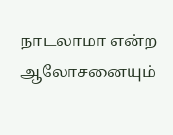நாடலாமா என்ற ஆலோசனையும்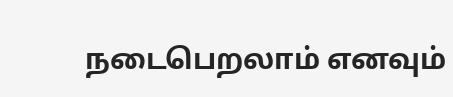நடைபெறலாம் எனவும்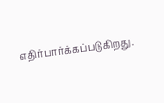எதிர்பார்க்கப்படுகிறது.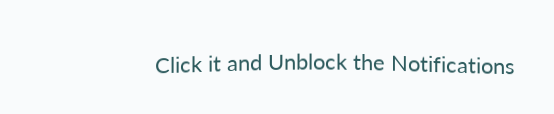Click it and Unblock the Notifications